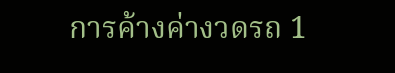การค้างค่างวดรถ 1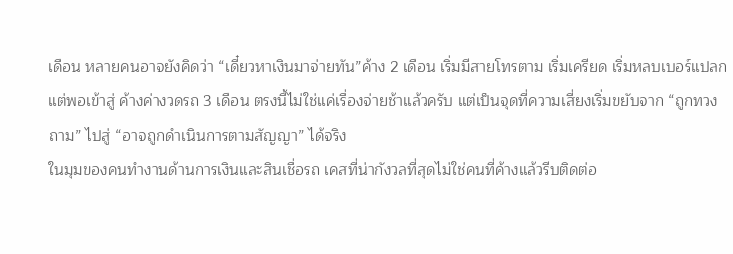เดือน หลายคนอาจยังคิดว่า “เดี๋ยวหาเงินมาจ่ายทัน”ค้าง 2 เดือน เริ่มมีสายโทรตาม เริ่มเครียด เริ่มหลบเบอร์แปลกแต่พอเข้าสู่ ค้างค่างวดรถ 3 เดือน ตรงนี้ไม่ใช่แค่เรื่องจ่ายช้าแล้วครับ แต่เป็นจุดที่ความเสี่ยงเริ่มขยับจาก “ถูกทวงถาม” ไปสู่ “อาจถูกดำเนินการตามสัญญา” ได้จริง
ในมุมของคนทำงานด้านการเงินและสินเชื่อรถ เคสที่น่ากังวลที่สุดไม่ใช่คนที่ค้างแล้วรีบติดต่อ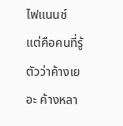ไฟแนนซ์ แต่คือคนที่รู้ตัวว่าค้างเยอะ ค้างหลา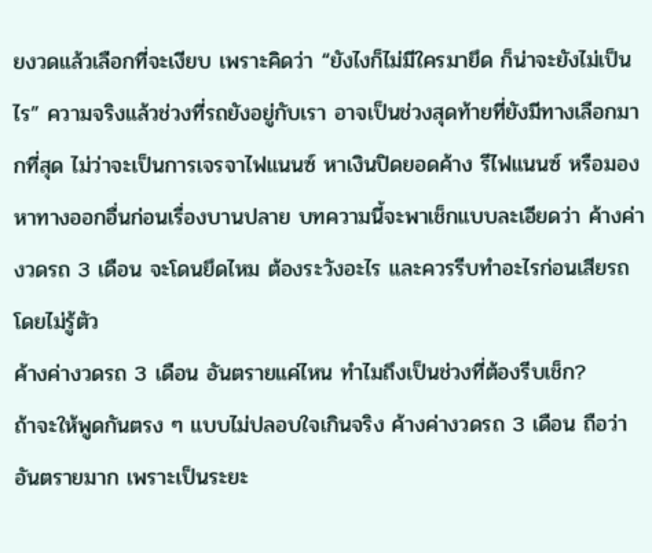ยงวดแล้วเลือกที่จะเงียบ เพราะคิดว่า “ยังไงก็ไม่มีใครมายึด ก็น่าจะยังไม่เป็นไร” ความจริงแล้วช่วงที่รถยังอยู่กับเรา อาจเป็นช่วงสุดท้ายที่ยังมีทางเลือกมากที่สุด ไม่ว่าจะเป็นการเจรจาไฟแนนซ์ หาเงินปิดยอดค้าง รีไฟแนนซ์ หรือมองหาทางออกอื่นก่อนเรื่องบานปลาย บทความนี้จะพาเช็กแบบละเอียดว่า ค้างค่างวดรถ 3 เดือน จะโดนยึดไหม ต้องระวังอะไร และควรรีบทำอะไรก่อนเสียรถโดยไม่รู้ตัว
ค้างค่างวดรถ 3 เดือน อันตรายแค่ไหน ทำไมถึงเป็นช่วงที่ต้องรีบเช็ก?
ถ้าจะให้พูดกันตรง ๆ แบบไม่ปลอบใจเกินจริง ค้างค่างวดรถ 3 เดือน ถือว่าอันตรายมาก เพราะเป็นระยะ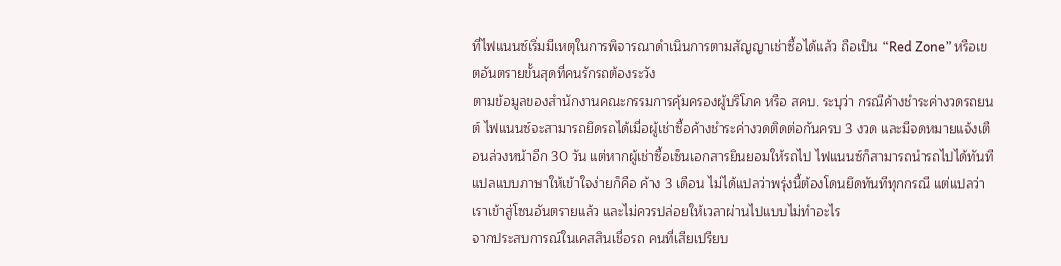ที่ไฟแนนซ์เริ่มมีเหตุในการพิจารณาดำเนินการตามสัญญาเช่าซื้อได้แล้ว ถือเป็น “Red Zone” หรือเขตอันตรายขั้นสุดที่คนรักรถต้องระวัง
ตามข้อมูลของสำนักงานคณะกรรมการคุ้มครองผู้บริโภค หรือ สคบ. ระบุว่า กรณีค้างชำระค่างวดรถยนต์ ไฟแนนซ์จะสามารถยึดรถได้เมื่อผู้เช่าซื้อค้างชำระค่างวดติดต่อกันครบ 3 งวด และมีจดหมายแจ้งเตือนล่วงหน้าอีก 30 วัน แต่หากผู้เช่าซื้อเซ็นเอกสารยินยอมให้รถไป ไฟแนนซ์ก็สามารถนำรถไปได้ทันที
แปลแบบภาษาให้เข้าใจง่ายก็คือ ค้าง 3 เดือน ไม่ได้แปลว่าพรุ่งนี้ต้องโดนยึดทันทีทุกกรณี แต่แปลว่าเราเข้าสู่โซนอันตรายแล้ว และไม่ควรปล่อยให้เวลาผ่านไปแบบไม่ทำอะไร
จากประสบการณ์ในเคสสินเชื่อรถ คนที่เสียเปรียบ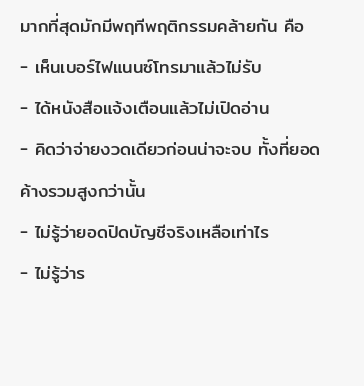มากที่สุดมักมีพฤทีพฤติกรรมคล้ายกัน คือ
- เห็นเบอร์ไฟแนนซ์โทรมาแล้วไม่รับ
- ได้หนังสือแจ้งเตือนแล้วไม่เปิดอ่าน
- คิดว่าจ่ายงวดเดียวก่อนน่าจะจบ ทั้งที่ยอดค้างรวมสูงกว่านั้น
- ไม่รู้ว่ายอดปิดบัญชีจริงเหลือเท่าไร
- ไม่รู้ว่าร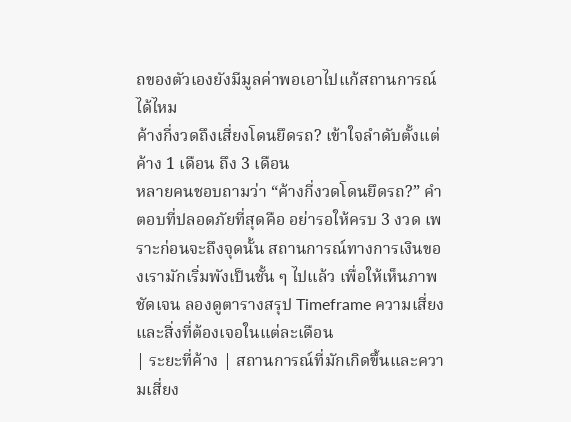ถของตัวเองยังมีมูลค่าพอเอาไปแก้สถานการณ์ได้ไหม
ค้างกี่งวดถึงเสี่ยงโดนยึดรถ? เข้าใจลำดับตั้งแต่ค้าง 1 เดือน ถึง 3 เดือน
หลายคนชอบถามว่า “ค้างกี่งวดโดนยึดรถ?” คำตอบที่ปลอดภัยที่สุดคือ อย่ารอให้ครบ 3 งวด เพราะก่อนจะถึงจุดนั้น สถานการณ์ทางการเงินของเรามักเริ่มพังเป็นชั้น ๆ ไปแล้ว เพื่อให้เห็นภาพชัดเจน ลองดูตารางสรุป Timeframe ความเสี่ยงและสิ่งที่ต้องเจอในแต่ละเดือน
| ระยะที่ค้าง | สถานการณ์ที่มักเกิดขึ้นและความเสี่ยง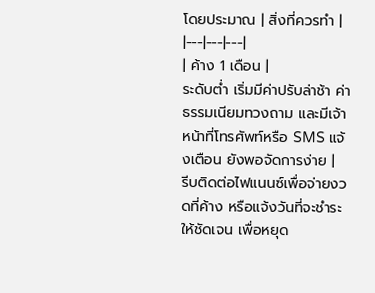โดยประมาณ | สิ่งที่ควรทำ |
|---|---|---|
| ค้าง 1 เดือน |
ระดับต่ำ เริ่มมีค่าปรับล่าช้า ค่าธรรมเนียมทวงถาม และมีเจ้าหน้าที่โทรศัพท์หรือ SMS แจ้งเตือน ยังพอจัดการง่าย |
รีบติดต่อไฟแนนซ์เพื่อจ่ายงวดที่ค้าง หรือแจ้งวันที่จะชำระให้ชัดเจน เพื่อหยุด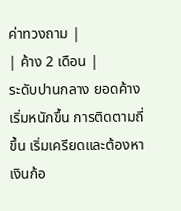ค่าทวงถาม |
| ค้าง 2 เดือน |
ระดับปานกลาง ยอดค้างเริ่มหนักขึ้น การติดตามถี่ขึ้น เริ่มเครียดและต้องหาเงินก้อ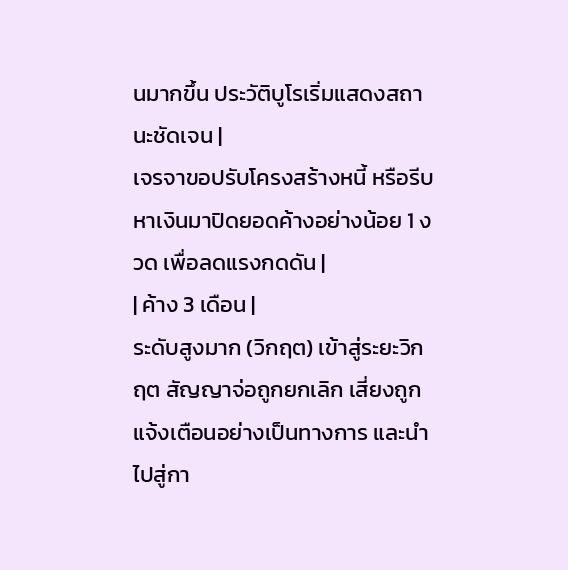นมากขึ้น ประวัติบูโรเริ่มแสดงสถานะชัดเจน |
เจรจาขอปรับโครงสร้างหนี้ หรือรีบหาเงินมาปิดยอดค้างอย่างน้อย 1 งวด เพื่อลดแรงกดดัน |
| ค้าง 3 เดือน |
ระดับสูงมาก (วิกฤต) เข้าสู่ระยะวิกฤต สัญญาจ่อถูกยกเลิก เสี่ยงถูกแจ้งเตือนอย่างเป็นทางการ และนำไปสู่กา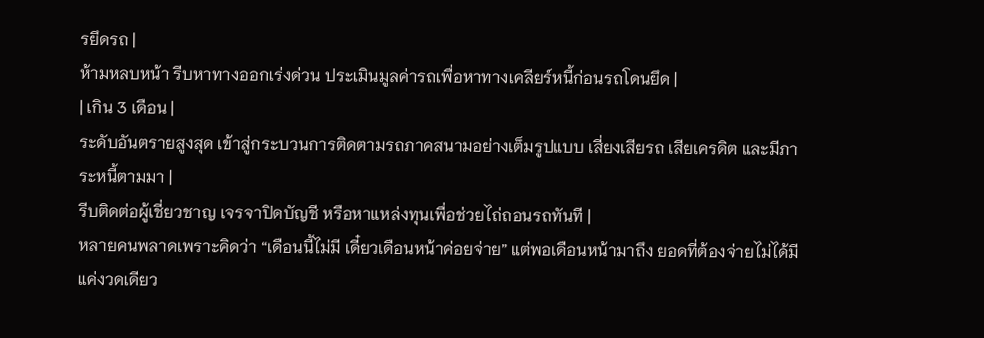รยึดรถ |
ห้ามหลบหน้า รีบหาทางออกเร่งด่วน ประเมินมูลค่ารถเพื่อหาทางเคลียร์หนี้ก่อนรถโดนยึด |
| เกิน 3 เดือน |
ระดับอันตรายสูงสุด เข้าสู่กระบวนการติดตามรถภาคสนามอย่างเต็มรูปแบบ เสี่ยงเสียรถ เสียเครดิต และมีภาระหนี้ตามมา |
รีบติดต่อผู้เชี่ยวชาญ เจรจาปิดบัญชี หรือหาแหล่งทุนเพื่อช่วยไถ่ถอนรถทันที |
หลายคนพลาดเพราะคิดว่า “เดือนนี้ไม่มี เดี๋ยวเดือนหน้าค่อยจ่าย” แต่พอเดือนหน้ามาถึง ยอดที่ต้องจ่ายไม่ได้มีแค่งวดเดียว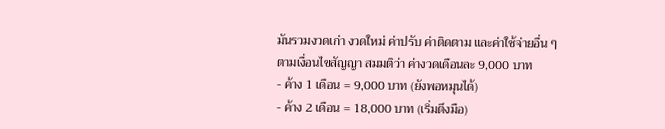มันรวมงวดเก่า งวดใหม่ ค่าปรับ ค่าติดตาม และค่าใช้จ่ายอื่น ๆ
ตามเงื่อนไขสัญญา สมมติว่า ค่างวดเดือนละ 9,000 บาท
- ค้าง 1 เดือน = 9,000 บาท (ยังพอหมุนได้)
- ค้าง 2 เดือน = 18,000 บาท (เริ่มตึงมือ)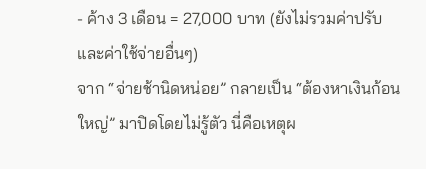- ค้าง 3 เดือน = 27,000 บาท (ยังไม่รวมค่าปรับและค่าใช้จ่ายอื่นๆ)
จาก “จ่ายช้านิดหน่อย” กลายเป็น “ต้องหาเงินก้อนใหญ่” มาปิดโดยไม่รู้ตัว นี่คือเหตุผ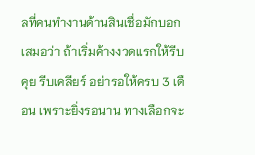ลที่คนทำงานด้านสินเชื่อมักบอกเสมอว่า ถ้าเริ่มค้างงวดแรกให้รีบคุย รีบเคลียร์ อย่ารอให้ครบ 3 เดือน เพราะยิ่งรอนาน ทางเลือกจะ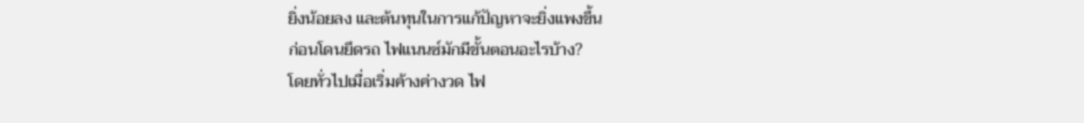ยิ่งน้อยลง และต้นทุนในการแก้ปัญหาจะยิ่งแพงขึ้น
ก่อนโดนยึดรถ ไฟแนนซ์มักมีขั้นตอนอะไรบ้าง?
โดยทั่วไปเมื่อเริ่มค้างค่างวด ไฟ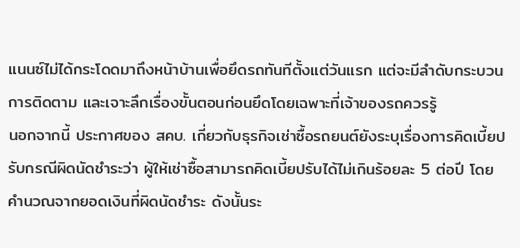แนนซ์ไม่ได้กระโดดมาถึงหน้าบ้านเพื่อยึดรถทันทีตั้งแต่วันแรก แต่จะมีลำดับกระบวนการติดตาม และเจาะลึกเรื่องขั้นตอนก่อนยึดโดยเฉพาะที่เจ้าของรถควรรู้
นอกจากนี้ ประกาศของ สคบ. เกี่ยวกับธุรกิจเช่าซื้อรถยนต์ยังระบุเรื่องการคิดเบี้ยปรับกรณีผิดนัดชำระว่า ผู้ให้เช่าซื้อสามารถคิดเบี้ยปรับได้ไม่เกินร้อยละ 5 ต่อปี โดยคำนวณจากยอดเงินที่ผิดนัดชำระ ดังนั้นระ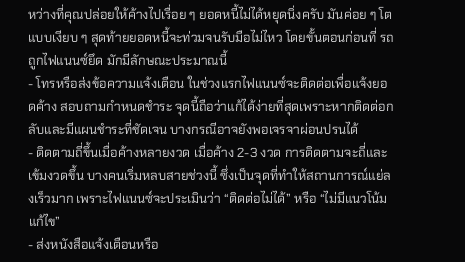หว่างที่คุณปล่อยให้ค้างไปเรื่อย ๆ ยอดหนี้ไม่ได้หยุดนิ่งครับ มันค่อย ๆ โตแบบเงียบ ๆ สุดท้ายยอดหนี้จะท่วมจนรับมือไม่ไหว โดยขั้นตอนก่อนที่ รถถูกไฟแนนซ์ยึด มักมีลักษณะประมาณนี้
- โทรหรือส่งข้อความแจ้งเตือน ในช่วงแรกไฟแนนซ์จะติดต่อเพื่อแจ้งยอดค้าง สอบถามกำหนดชำระ จุดนี้ถือว่าแก้ได้ง่ายที่สุดเพราะหากติดต่อกลับและมีแผนชำระที่ชัดเจน บางกรณีอาจยังพอเจรจาผ่อนปรนได้
- ติดตามถี่ขึ้นเมื่อค้างหลายงวด เมื่อค้าง 2-3 งวด การติดตามจะถี่และเข้มงวดขึ้น บางคนเริ่มหลบสายช่วงนี้ ซึ่งเป็นจุดที่ทำให้สถานการณ์แย่ลงเร็วมาก เพราะไฟแนนซ์จะประเมินว่า “ติดต่อไม่ได้” หรือ “ไม่มีแนวโน้มแก้ไข”
- ส่งหนังสือแจ้งเตือนหรือ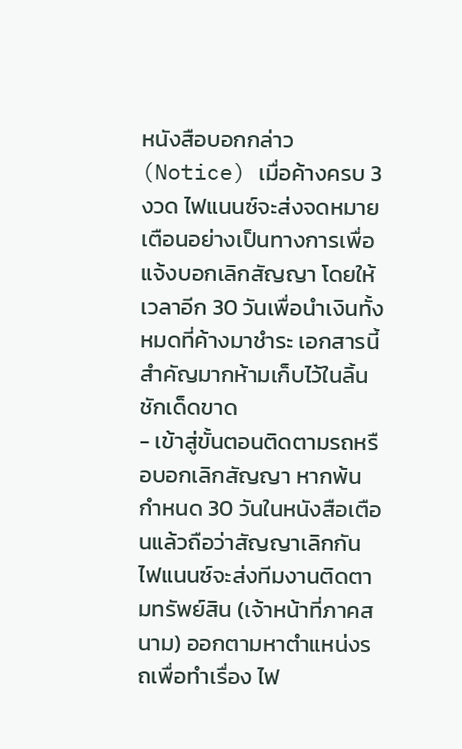หนังสือบอกกล่าว (Notice) เมื่อค้างครบ 3 งวด ไฟแนนซ์จะส่งจดหมายเตือนอย่างเป็นทางการเพื่อแจ้งบอกเลิกสัญญา โดยให้เวลาอีก 30 วันเพื่อนำเงินทั้งหมดที่ค้างมาชำระ เอกสารนี้สำคัญมากห้ามเก็บไว้ในลิ้นชักเด็ดขาด
- เข้าสู่ขั้นตอนติดตามรถหรือบอกเลิกสัญญา หากพ้นกำหนด 30 วันในหนังสือเตือนแล้วถือว่าสัญญาเลิกกัน ไฟแนนซ์จะส่งทีมงานติดตามทรัพย์สิน (เจ้าหน้าที่ภาคสนาม) ออกตามหาตำแหน่งรถเพื่อทำเรื่อง ไฟ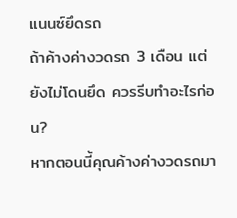แนนซ์ยึดรถ
ถ้าค้างค่างวดรถ 3 เดือน แต่ยังไม่โดนยึด ควรรีบทำอะไรก่อน?
หากตอนนี้คุณค้างค่างวดรถมา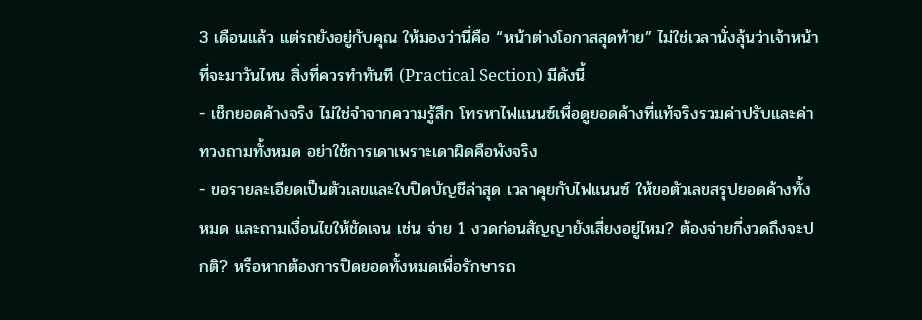3 เดือนแล้ว แต่รถยังอยู่กับคุณ ให้มองว่านี่คือ “หน้าต่างโอกาสสุดท้าย” ไม่ใช่เวลานั่งลุ้นว่าเจ้าหน้าที่จะมาวันไหน สิ่งที่ควรทำทันที (Practical Section) มีดังนี้
- เช็กยอดค้างจริง ไม่ใช่จำจากความรู้สึก โทรหาไฟแนนซ์เพื่อดูยอดค้างที่แท้จริงรวมค่าปรับและค่าทวงถามทั้งหมด อย่าใช้การเดาเพราะเดาผิดคือพังจริง
- ขอรายละเอียดเป็นตัวเลขและใบปิดบัญชีล่าสุด เวลาคุยกับไฟแนนซ์ ให้ขอตัวเลขสรุปยอดค้างทั้งหมด และถามเงื่อนไขให้ชัดเจน เช่น จ่าย 1 งวดก่อนสัญญายังเสี่ยงอยู่ไหม? ต้องจ่ายกี่งวดถึงจะปกติ? หรือหากต้องการปิดยอดทั้งหมดเพื่อรักษารถ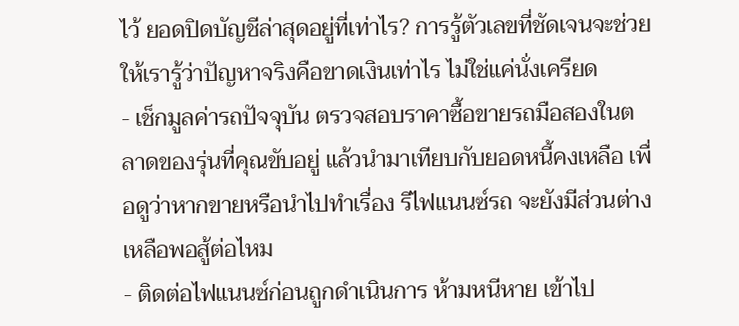ไว้ ยอดปิดบัญชีล่าสุดอยู่ที่เท่าไร? การรู้ตัวเลขที่ชัดเจนจะช่วยให้เรารู้ว่าปัญหาจริงคือขาดเงินเท่าไร ไม่ใช่แค่นั่งเครียด
- เช็กมูลค่ารถปัจจุบัน ตรวจสอบราคาซื้อขายรถมือสองในตลาดของรุ่นที่คุณขับอยู่ แล้วนำมาเทียบกับยอดหนี้คงเหลือ เพื่อดูว่าหากขายหรือนำไปทำเรื่อง รีไฟแนนซ์รถ จะยังมีส่วนต่างเหลือพอสู้ต่อไหม
- ติดต่อไฟแนนซ์ก่อนถูกดำเนินการ ห้ามหนีหาย เข้าไป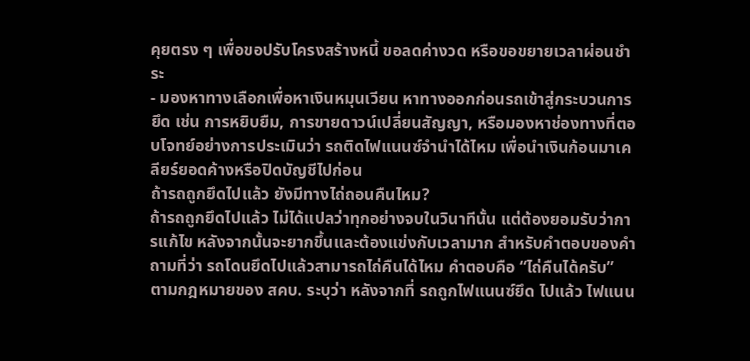คุยตรง ๆ เพื่อขอปรับโครงสร้างหนี้ ขอลดค่างวด หรือขอขยายเวลาผ่อนชำระ
- มองหาทางเลือกเพื่อหาเงินหมุนเวียน หาทางออกก่อนรถเข้าสู่กระบวนการยึด เช่น การหยิบยืม, การขายดาวน์เปลี่ยนสัญญา, หรือมองหาช่องทางที่ตอบโจทย์อย่างการประเมินว่า รถติดไฟแนนซ์จำนำได้ไหม เพื่อนำเงินก้อนมาเคลียร์ยอดค้างหรือปิดบัญชีไปก่อน
ถ้ารถถูกยึดไปแล้ว ยังมีทางไถ่ถอนคืนไหม?
ถ้ารถถูกยึดไปแล้ว ไม่ได้แปลว่าทุกอย่างจบในวินาทีนั้น แต่ต้องยอมรับว่าการแก้ไข หลังจากนั้นจะยากขึ้นและต้องแข่งกับเวลามาก สำหรับคำตอบของคำถามที่ว่า รถโดนยึดไปแล้วสามารถไถ่คืนได้ไหม คำตอบคือ “ไถ่คืนได้ครับ”
ตามกฎหมายของ สคบ. ระบุว่า หลังจากที่ รถถูกไฟแนนซ์ยึด ไปแล้ว ไฟแนน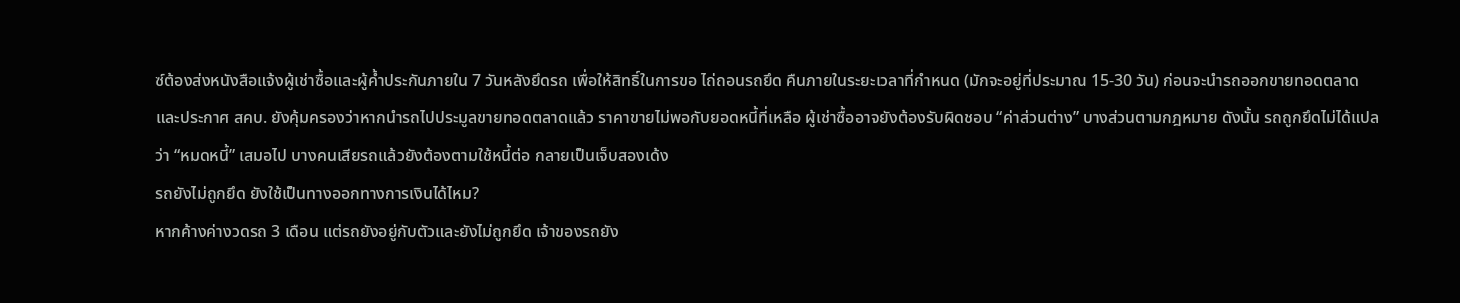ซ์ต้องส่งหนังสือแจ้งผู้เช่าซื้อและผู้ค้ำประกันภายใน 7 วันหลังยึดรถ เพื่อให้สิทธิ์ในการขอ ไถ่ถอนรถยึด คืนภายในระยะเวลาที่กำหนด (มักจะอยู่ที่ประมาณ 15-30 วัน) ก่อนจะนำรถออกขายทอดตลาด และประกาศ สคบ. ยังคุ้มครองว่าหากนำรถไปประมูลขายทอดตลาดแล้ว ราคาขายไม่พอกับยอดหนี้ที่เหลือ ผู้เช่าซื้ออาจยังต้องรับผิดชอบ “ค่าส่วนต่าง” บางส่วนตามกฎหมาย ดังนั้น รถถูกยึดไม่ได้แปลว่า “หมดหนี้” เสมอไป บางคนเสียรถแล้วยังต้องตามใช้หนี้ต่อ กลายเป็นเจ็บสองเด้ง
รถยังไม่ถูกยึด ยังใช้เป็นทางออกทางการเงินได้ไหม?
หากค้างค่างวดรถ 3 เดือน แต่รถยังอยู่กับตัวและยังไม่ถูกยึด เจ้าของรถยัง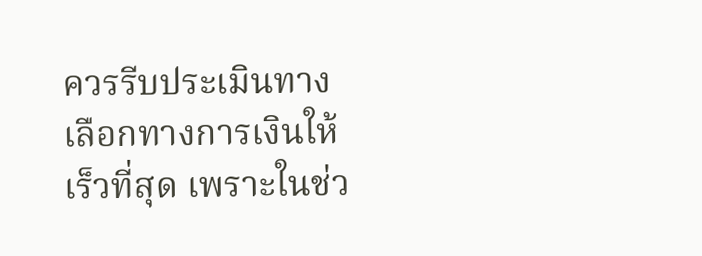ควรรีบประเมินทางเลือกทางการเงินให้เร็วที่สุด เพราะในช่ว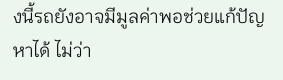งนี้รถยังอาจมีมูลค่าพอช่วยแก้ปัญหาได้ ไม่ว่า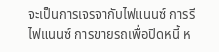จะเป็นการเจรจากับไฟแนนซ์ การรีไฟแนนซ์ การขายรถเพื่อปิดหนี้ ห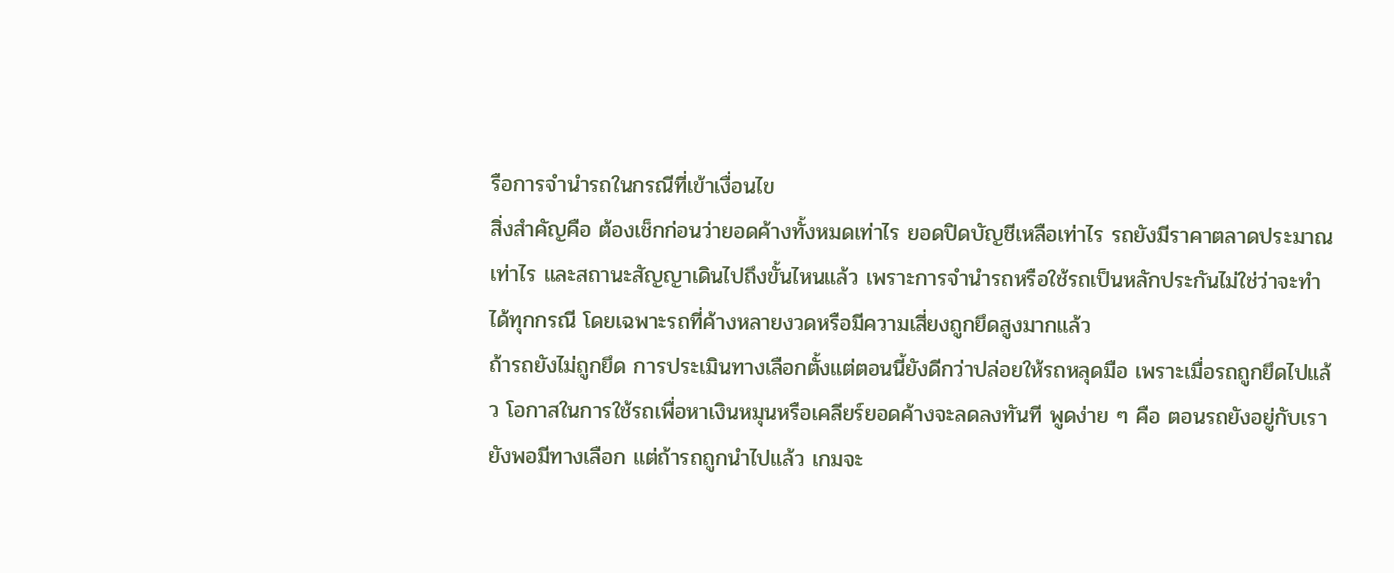รือการจำนำรถในกรณีที่เข้าเงื่อนไข
สิ่งสำคัญคือ ต้องเช็กก่อนว่ายอดค้างทั้งหมดเท่าไร ยอดปิดบัญชีเหลือเท่าไร รถยังมีราคาตลาดประมาณเท่าไร และสถานะสัญญาเดินไปถึงขั้นไหนแล้ว เพราะการจำนำรถหรือใช้รถเป็นหลักประกันไม่ใช่ว่าจะทำได้ทุกกรณี โดยเฉพาะรถที่ค้างหลายงวดหรือมีความเสี่ยงถูกยึดสูงมากแล้ว
ถ้ารถยังไม่ถูกยึด การประเมินทางเลือกตั้งแต่ตอนนี้ยังดีกว่าปล่อยให้รถหลุดมือ เพราะเมื่อรถถูกยึดไปแล้ว โอกาสในการใช้รถเพื่อหาเงินหมุนหรือเคลียร์ยอดค้างจะลดลงทันที พูดง่าย ๆ คือ ตอนรถยังอยู่กับเรา ยังพอมีทางเลือก แต่ถ้ารถถูกนำไปแล้ว เกมจะ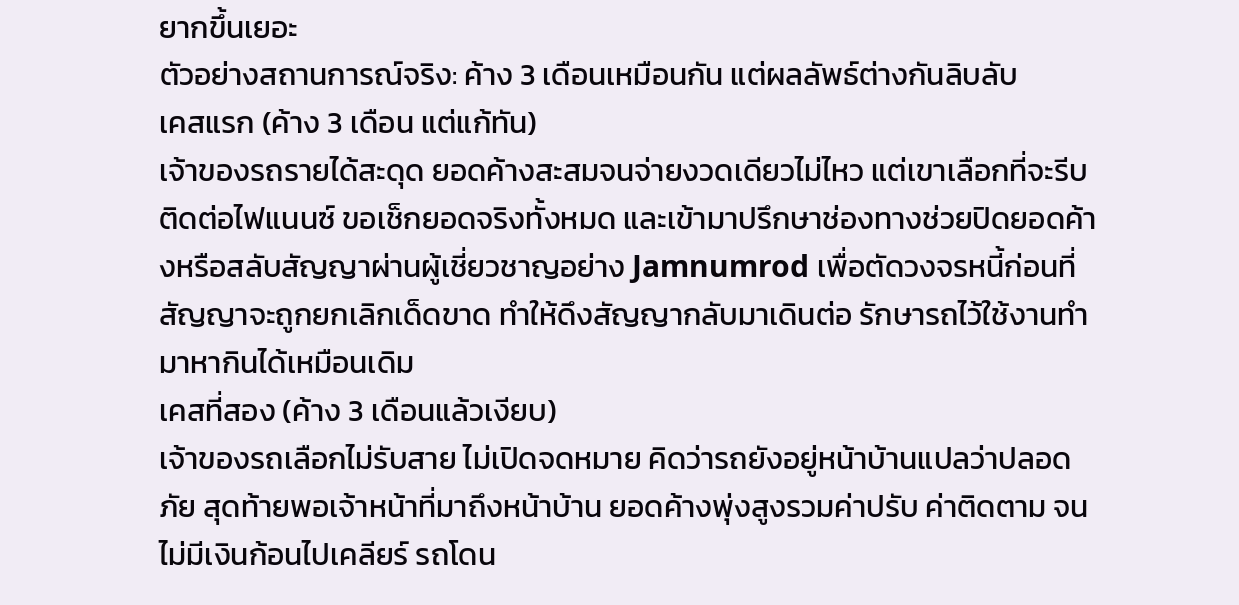ยากขึ้นเยอะ
ตัวอย่างสถานการณ์จริง: ค้าง 3 เดือนเหมือนกัน แต่ผลลัพธ์ต่างกันลิบลับ
เคสแรก (ค้าง 3 เดือน แต่แก้ทัน)
เจ้าของรถรายได้สะดุด ยอดค้างสะสมจนจ่ายงวดเดียวไม่ไหว แต่เขาเลือกที่จะรีบติดต่อไฟแนนซ์ ขอเช็กยอดจริงทั้งหมด และเข้ามาปรึกษาช่องทางช่วยปิดยอดค้างหรือสลับสัญญาผ่านผู้เชี่ยวชาญอย่าง Jamnumrod เพื่อตัดวงจรหนี้ก่อนที่สัญญาจะถูกยกเลิกเด็ดขาด ทำให้ดึงสัญญากลับมาเดินต่อ รักษารถไว้ใช้งานทำมาหากินได้เหมือนเดิม
เคสที่สอง (ค้าง 3 เดือนแล้วเงียบ)
เจ้าของรถเลือกไม่รับสาย ไม่เปิดจดหมาย คิดว่ารถยังอยู่หน้าบ้านแปลว่าปลอดภัย สุดท้ายพอเจ้าหน้าที่มาถึงหน้าบ้าน ยอดค้างพุ่งสูงรวมค่าปรับ ค่าติดตาม จนไม่มีเงินก้อนไปเคลียร์ รถโดน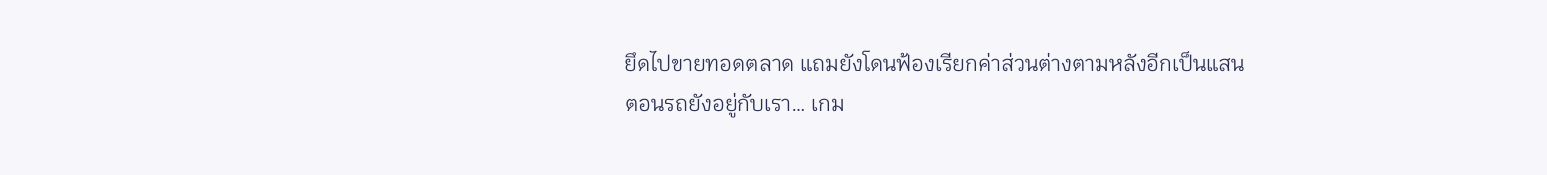ยึดไปขายทอดตลาด แถมยังโดนฟ้องเรียกค่าส่วนต่างตามหลังอีกเป็นแสน
ตอนรถยังอยู่กับเรา… เกม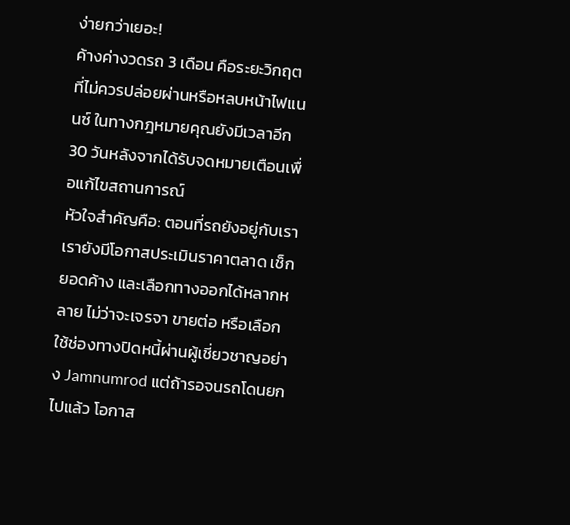ง่ายกว่าเยอะ!
ค้างค่างวดรถ 3 เดือน คือระยะวิกฤตที่ไม่ควรปล่อยผ่านหรือหลบหน้าไฟแนนซ์ ในทางกฎหมายคุณยังมีเวลาอีก 30 วันหลังจากได้รับจดหมายเตือนเพื่อแก้ไขสถานการณ์
หัวใจสำคัญคือ: ตอนที่รถยังอยู่กับเรา เรายังมีโอกาสประเมินราคาตลาด เช็กยอดค้าง และเลือกทางออกได้หลากหลาย ไม่ว่าจะเจรจา ขายต่อ หรือเลือกใช้ช่องทางปิดหนี้ผ่านผู้เชี่ยวชาญอย่าง Jamnumrod แต่ถ้ารอจนรถโดนยกไปแล้ว โอกาส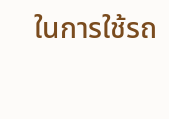ในการใช้รถ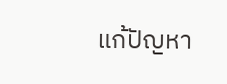แก้ปัญหา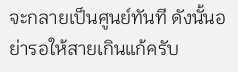จะกลายเป็นศูนย์ทันที ดังนั้นอย่ารอให้สายเกินแก้ครับ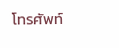โทรศัพท์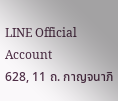LINE Official Account
628, 11 ถ. กาญจนาภิ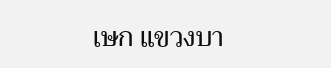เษก แขวงบา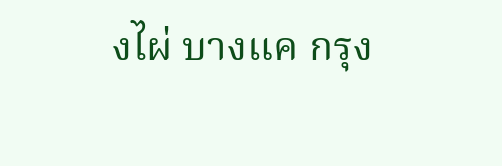งไผ่ บางแค กรุง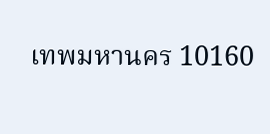เทพมหานคร 10160